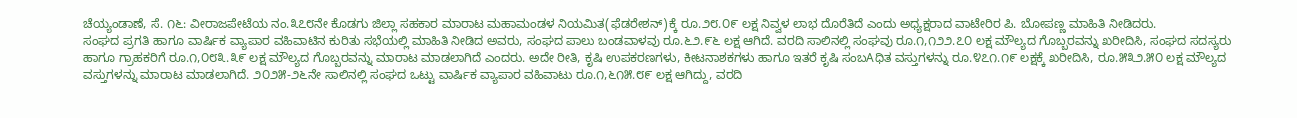ಚೆಯ್ಯಂಡಾಣೆ, ಸೆ. ೧೬: ವೀರಾಜಪೇಟೆಯ ನಂ.೩೭೮ನೇ ಕೊಡಗು ಜಿಲ್ಲಾ ಸಹಕಾರ ಮಾರಾಟ ಮಹಾಮಂಡಳ ನಿಯಮಿತ(ಫೆಡರೇಶನ್)ಕ್ಕೆ ರೂ.೨೮.೦೯ ಲಕ್ಷ ನಿವ್ವಳ ಲಾಭ ದೊರೆತಿದೆ ಎಂದು ಅಧ್ಯಕ್ಷರಾದ ವಾಟೇರಿರ ಪಿ. ಬೋಪಣ್ಣ ಮಾಹಿತಿ ನೀಡಿದರು.
ಸಂಘದ ಪ್ರಗತಿ ಹಾಗೂ ವಾರ್ಷಿಕ ವ್ಯಾಪಾರ ವಹಿವಾಟಿನ ಕುರಿತು ಸಭೆಯಲ್ಲಿ ಮಾಹಿತಿ ನೀಡಿದ ಅವರು, ಸಂಘದ ಪಾಲು ಬಂಡವಾಳವು ರೂ.೬೨.೯೬ ಲಕ್ಷ ಆಗಿದೆ. ವರದಿ ಸಾಲಿನಲ್ಲಿ ಸಂಘವು ರೂ.೧,೧೨೨.೭೦ ಲಕ್ಷ ಮೌಲ್ಯದ ಗೊಬ್ಬರವನ್ನು ಖರೀದಿಸಿ, ಸಂಘದ ಸದಸ್ಯರು ಹಾಗೂ ಗ್ರಾಹಕರಿಗೆ ರೂ.೧,೦೮೩.೩೯ ಲಕ್ಷ ಮೌಲ್ಯದ ಗೊಬ್ಬರವನ್ನು ಮಾರಾಟ ಮಾಡಲಾಗಿದೆ ಎಂದರು. ಅದೇ ರೀತಿ, ಕೃಷಿ ಉಪಕರಣಗಳು, ಕೀಟನಾಶಕಗಳು ಹಾಗೂ ಇತರೆ ಕೃಷಿ ಸಂಬAಧಿತ ವಸ್ತುಗಳನ್ನು ರೂ.೪೭೧.೧೯ ಲಕ್ಷಕ್ಕೆ ಖರೀದಿಸಿ, ರೂ.೫೩೨.೫೦ ಲಕ್ಷ ಮೌಲ್ಯದ ವಸ್ತುಗಳನ್ನು ಮಾರಾಟ ಮಾಡಲಾಗಿದೆ. ೨೦೨೫-೨೬ನೇ ಸಾಲಿನಲ್ಲಿ ಸಂಘದ ಒಟ್ಟು ವಾರ್ಷಿಕ ವ್ಯಾಪಾರ ವಹಿವಾಟು ರೂ.೧,೬೧೫.೮೯ ಲಕ್ಷ ಆಗಿದ್ದು, ವರದಿ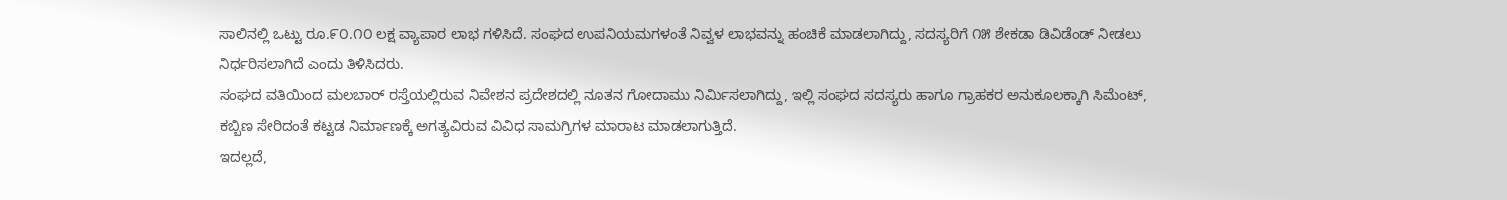ಸಾಲಿನಲ್ಲಿ ಒಟ್ಟು ರೂ.೯೦.೧೦ ಲಕ್ಷ ವ್ಯಾಪಾರ ಲಾಭ ಗಳಿಸಿದೆ. ಸಂಘದ ಉಪನಿಯಮಗಳಂತೆ ನಿವ್ವಳ ಲಾಭವನ್ನು ಹಂಚಿಕೆ ಮಾಡಲಾಗಿದ್ದು, ಸದಸ್ಯರಿಗೆ ೧೫ ಶೇಕಡಾ ಡಿವಿಡೆಂಡ್ ನೀಡಲು ನಿರ್ಧರಿಸಲಾಗಿದೆ ಎಂದು ತಿಳಿಸಿದರು.
ಸಂಘದ ವತಿಯಿಂದ ಮಲಬಾರ್ ರಸ್ತೆಯಲ್ಲಿರುವ ನಿವೇಶನ ಪ್ರದೇಶದಲ್ಲಿ ನೂತನ ಗೋದಾಮು ನಿರ್ಮಿಸಲಾಗಿದ್ದು, ಇಲ್ಲಿ ಸಂಘದ ಸದಸ್ಯರು ಹಾಗೂ ಗ್ರಾಹಕರ ಅನುಕೂಲಕ್ಕಾಗಿ ಸಿಮೆಂಟ್, ಕಬ್ಬಿಣ ಸೇರಿದಂತೆ ಕಟ್ಟಡ ನಿರ್ಮಾಣಕ್ಕೆ ಅಗತ್ಯವಿರುವ ವಿವಿಧ ಸಾಮಗ್ರಿಗಳ ಮಾರಾಟ ಮಾಡಲಾಗುತ್ತಿದೆ.
ಇದಲ್ಲದೆ,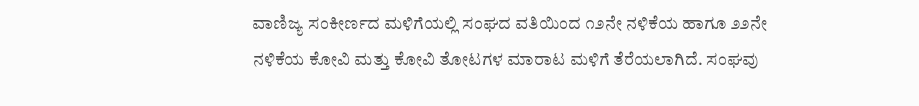ವಾಣಿಜ್ಯ ಸಂಕೀರ್ಣದ ಮಳಿಗೆಯಲ್ಲಿ ಸಂಘದ ವತಿಯಿಂದ ೧೨ನೇ ನಳಿಕೆಯ ಹಾಗೂ ೨೨ನೇ ನಳಿಕೆಯ ಕೋವಿ ಮತ್ತು ಕೋವಿ ತೋಟಗಳ ಮಾರಾಟ ಮಳಿಗೆ ತೆರೆಯಲಾಗಿದೆ. ಸಂಘವು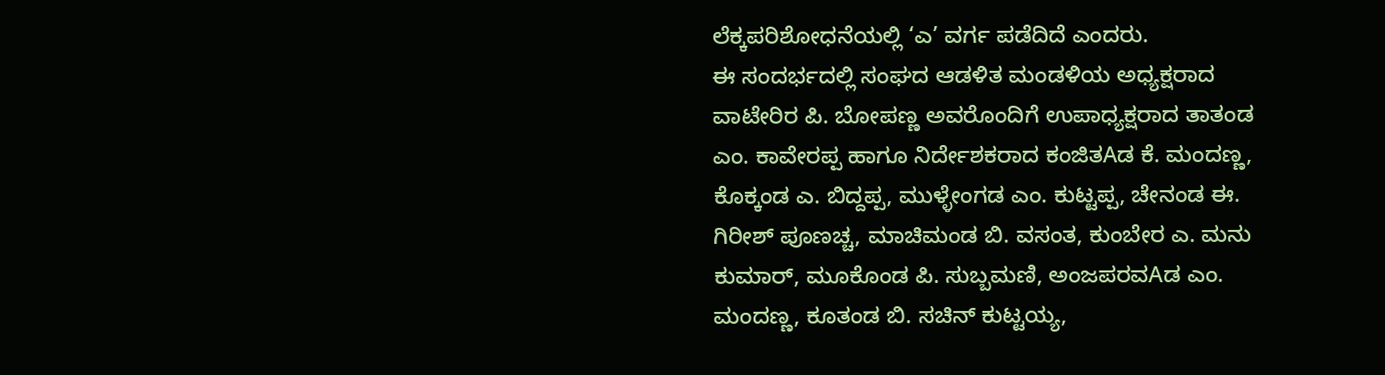ಲೆಕ್ಕಪರಿಶೋಧನೆಯಲ್ಲಿ ‘ಎ’ ವರ್ಗ ಪಡೆದಿದೆ ಎಂದರು.
ಈ ಸಂದರ್ಭದಲ್ಲಿ ಸಂಘದ ಆಡಳಿತ ಮಂಡಳಿಯ ಅಧ್ಯಕ್ಷರಾದ ವಾಟೇರಿರ ಪಿ. ಬೋಪಣ್ಣ ಅವರೊಂದಿಗೆ ಉಪಾಧ್ಯಕ್ಷರಾದ ತಾತಂಡ ಎಂ. ಕಾವೇರಪ್ಪ ಹಾಗೂ ನಿರ್ದೇಶಕರಾದ ಕಂಜಿತAಡ ಕೆ. ಮಂದಣ್ಣ, ಕೊಕ್ಕಂಡ ಎ. ಬಿದ್ದಪ್ಪ, ಮುಳ್ಳೇಂಗಡ ಎಂ. ಕುಟ್ಟಪ್ಪ, ಚೇನಂಡ ಈ. ಗಿರೀಶ್ ಪೂಣಚ್ಚ, ಮಾಚಿಮಂಡ ಬಿ. ವಸಂತ, ಕುಂಬೇರ ಎ. ಮನು ಕುಮಾರ್, ಮೂಕೊಂಡ ಪಿ. ಸುಬ್ಬಮಣಿ, ಅಂಜಪರವAಡ ಎಂ. ಮಂದಣ್ಣ, ಕೂತಂಡ ಬಿ. ಸಚಿನ್ ಕುಟ್ಟಯ್ಯ,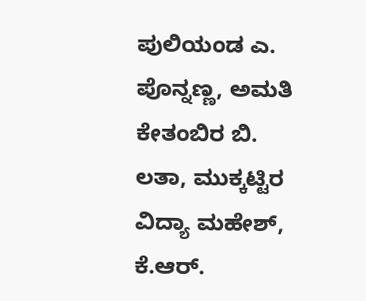ಪುಲಿಯಂಡ ಎ. ಪೊನ್ನಣ್ಣ, ಅಮತಿ ಕೇತಂಬಿರ ಬಿ. ಲತಾ, ಮುಕ್ಕಟ್ಟಿರ ವಿದ್ಯಾ ಮಹೇಶ್, ಕೆ.ಆರ್.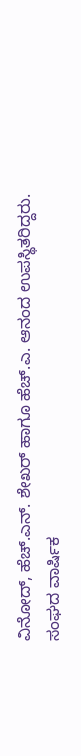ವಿನೋದ್, ಹೆಚ್.ಎನ್. ಶೇಖರ್ ಹಾಗೂ ಹೆಚ್.ಎ. ಆನಂದ ಉಪಸ್ಥಿತರಿದ್ದರು.
ಸಂಘದ ವಾರ್ಷಿಕ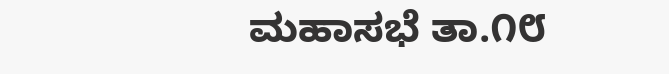ಮಹಾಸಭೆ ತಾ.೧೮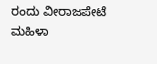ರಂದು ವೀರಾಜಪೇಟೆ ಮಹಿಳಾ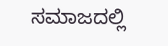ಸಮಾಜದಲ್ಲಿ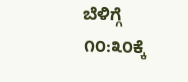ಬೆಳಿಗ್ಗೆ ೧೦:೩೦ಕ್ಕೆ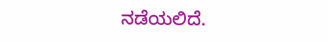ನಡೆಯಲಿದೆ.